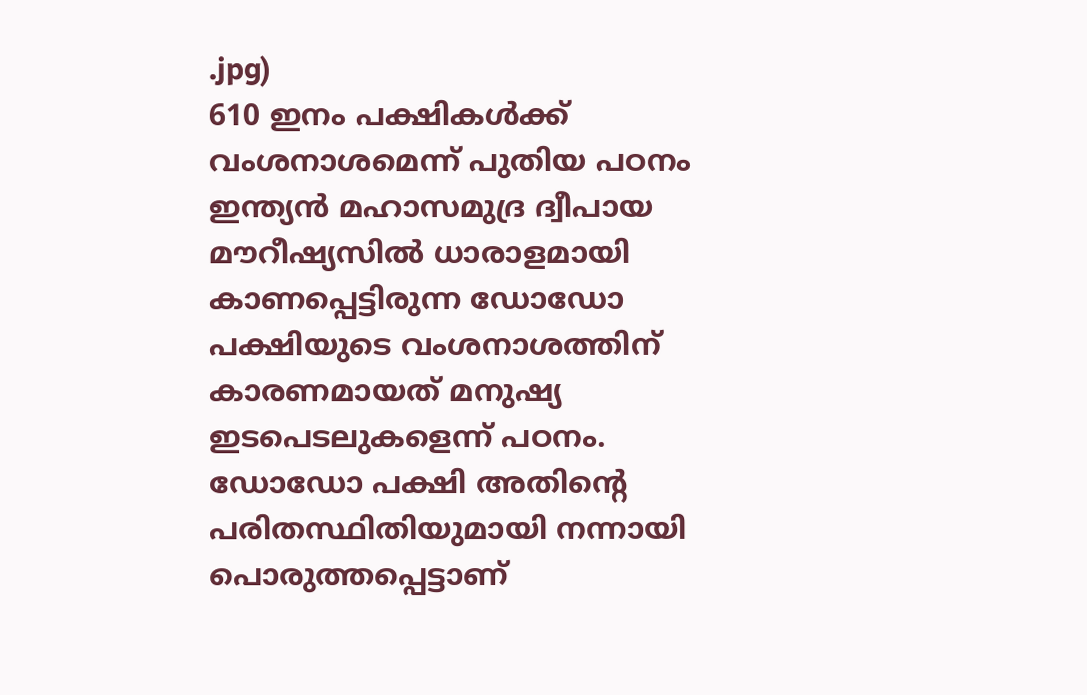.jpg)
610 ഇനം പക്ഷികൾക്ക് വംശനാശമെന്ന് പുതിയ പഠനം
ഇന്ത്യൻ മഹാസമുദ്ര ദ്വീപായ മൗറീഷ്യസിൽ ധാരാളമായി കാണപ്പെട്ടിരുന്ന ഡോഡോ പക്ഷിയുടെ വംശനാശത്തിന് കാരണമായത് മനുഷ്യ ഇടപെടലുകളെന്ന് പഠനം.
ഡോഡോ പക്ഷി അതിന്റെ പരിതസ്ഥിതിയുമായി നന്നായി പൊരുത്തപ്പെട്ടാണ്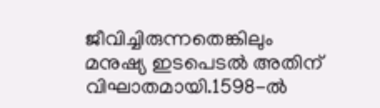ജീവിച്ചിരുന്നതെങ്കിലും മനുഷ്യ ഇടപെടൽ അതിന് വിഘാതമായി.1598-ൽ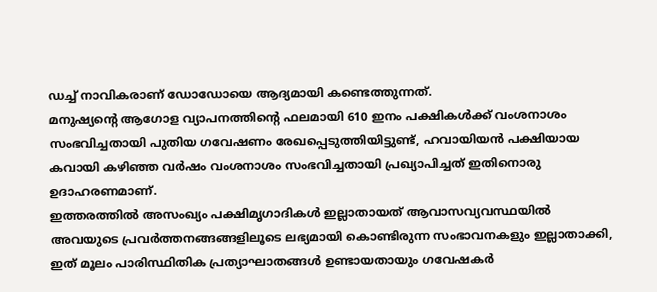ഡച്ച് നാവികരാണ് ഡോഡോയെ ആദ്യമായി കണ്ടെത്തുന്നത്.
മനുഷ്യന്റെ ആഗോള വ്യാപനത്തിന്റെ ഫലമായി 610 ഇനം പക്ഷികൾക്ക് വംശനാശം സംഭവിച്ചതായി പുതിയ ഗവേഷണം രേഖപ്പെടുത്തിയിട്ടുണ്ട്, ഹവായിയൻ പക്ഷിയായ കവായി കഴിഞ്ഞ വർഷം വംശനാശം സംഭവിച്ചതായി പ്രഖ്യാപിച്ചത് ഇതിനൊരു ഉദാഹരണമാണ്.
ഇത്തരത്തിൽ അസംഖ്യം പക്ഷിമൃഗാദികൾ ഇല്ലാതായത് ആവാസവ്യവസ്ഥയിൽ അവയുടെ പ്രവർത്തനങ്ങങ്ങളിലൂടെ ലഭ്യമായി കൊണ്ടിരുന്ന സംഭാവനകളും ഇല്ലാതാക്കി, ഇത് മൂലം പാരിസ്ഥിതിക പ്രത്യാഘാതങ്ങൾ ഉണ്ടായതായും ഗവേഷകർ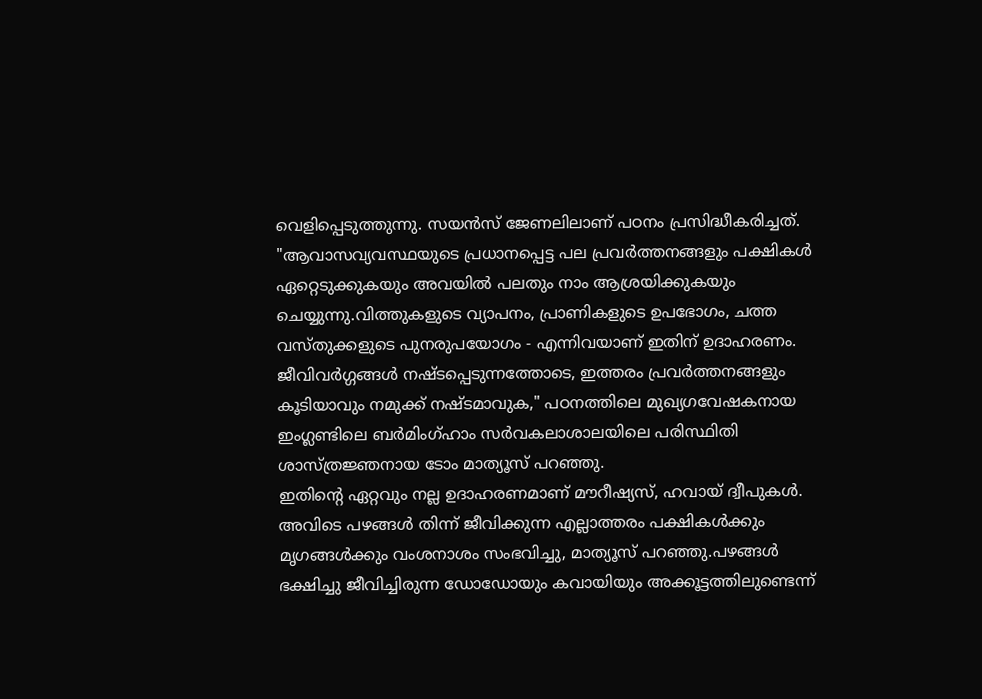വെളിപ്പെടുത്തുന്നു. സയൻസ് ജേണലിലാണ് പഠനം പ്രസിദ്ധീകരിച്ചത്.
"ആവാസവ്യവസ്ഥയുടെ പ്രധാനപ്പെട്ട പല പ്രവർത്തനങ്ങളും പക്ഷികൾ ഏറ്റെടുക്കുകയും അവയിൽ പലതും നാം ആശ്രയിക്കുകയും ചെയ്യുന്നു.വിത്തുകളുടെ വ്യാപനം, പ്രാണികളുടെ ഉപഭോഗം, ചത്ത വസ്തുക്കളുടെ പുനരുപയോഗം - എന്നിവയാണ് ഇതിന് ഉദാഹരണം. ജീവിവർഗ്ഗങ്ങൾ നഷ്ടപ്പെടുന്നത്തോടെ, ഇത്തരം പ്രവർത്തനങ്ങളും കൂടിയാവും നമുക്ക് നഷ്ടമാവുക," പഠനത്തിലെ മുഖ്യഗവേഷകനായ ഇംഗ്ലണ്ടിലെ ബർമിംഗ്ഹാം സർവകലാശാലയിലെ പരിസ്ഥിതി ശാസ്ത്രജ്ഞനായ ടോം മാത്യൂസ് പറഞ്ഞു.
ഇതിൻ്റെ ഏറ്റവും നല്ല ഉദാഹരണമാണ് മൗറീഷ്യസ്, ഹവായ് ദ്വീപുകൾ. അവിടെ പഴങ്ങൾ തിന്ന് ജീവിക്കുന്ന എല്ലാത്തരം പക്ഷികൾക്കും മൃഗങ്ങൾക്കും വംശനാശം സംഭവിച്ചു, മാത്യൂസ് പറഞ്ഞു.പഴങ്ങൾ ഭക്ഷിച്ചു ജീവിച്ചിരുന്ന ഡോഡോയും കവായിയും അക്കൂട്ടത്തിലുണ്ടെന്ന്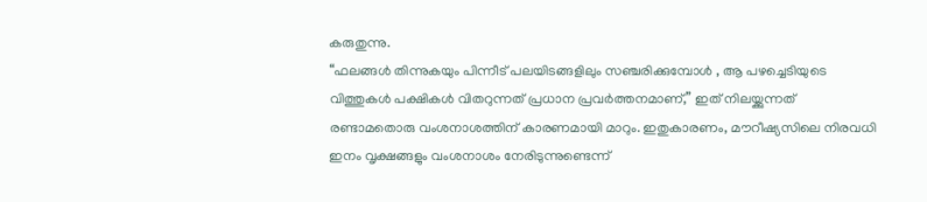കരുതുന്നു.
“ഫലങ്ങൾ തിന്നുകയും പിന്നീട് പലയിടങ്ങളിലും സഞ്ചരിക്കുമ്പോൾ , ആ പഴച്ചെടിയുടെ വിത്തുകൾ പക്ഷികൾ വിതറുന്നത് പ്രധാന പ്രവർത്തനമാണ്,” ഇത് നിലയ്ക്കുന്നത് രണ്ടാമതൊരു വംശനാശത്തിന് കാരണമായി മാറും. ഇതുകാരണം, മൗറീഷ്യസിലെ നിരവധി ഇനം വൃക്ഷങ്ങളും വംശനാശം നേരിടുന്നുണ്ടെന്ന്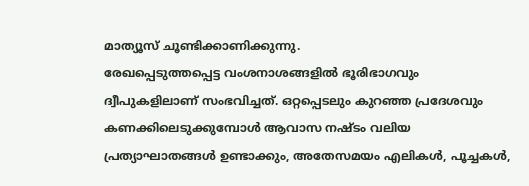മാത്യൂസ് ചൂണ്ടിക്കാണിക്കുന്നു.
രേഖപ്പെടുത്തപ്പെട്ട വംശനാശങ്ങളിൽ ഭൂരിഭാഗവും ദ്വീപുകളിലാണ് സംഭവിച്ചത്. ഒറ്റപ്പെടലും കുറഞ്ഞ പ്രദേശവും കണക്കിലെടുക്കുമ്പോൾ ആവാസ നഷ്ടം വലിയ പ്രത്യാഘാതങ്ങൾ ഉണ്ടാക്കും, അതേസമയം എലികൾ, പൂച്ചകൾ,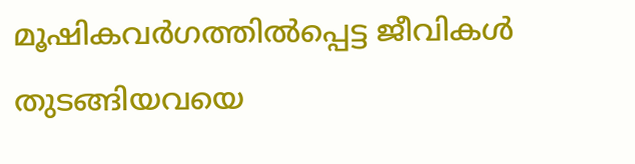മൂഷികവർഗത്തിൽപ്പെട്ട ജീവികൾ തുടങ്ങിയവയെ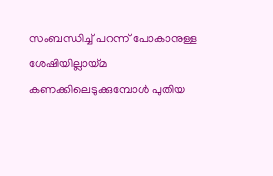സംബന്ധിച്ച് പറന്ന് പോകാനുള്ള ശേഷിയില്ലായ്മ കണക്കിലെടുക്കുമ്പോൾ പുതിയ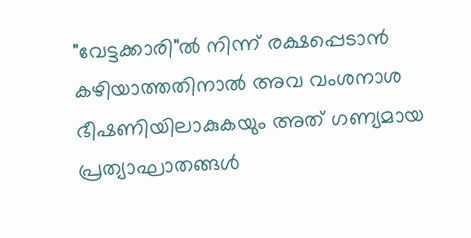"വേട്ടക്കാരി"ൽ നിന്ന് രക്ഷപ്പെടാൻ കഴിയാത്തതിനാൽ അവ വംശനാശ ഭീഷണിയിലാകുകയും അത് ഗണ്യമായ പ്രത്യാഘാതങ്ങൾ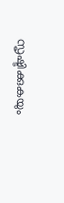സൃഷ്ടിക്കുകയും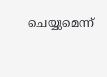ചെയ്യുമെന്ന്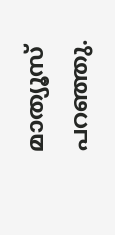മാത്യൂസ് പറഞ്ഞു.